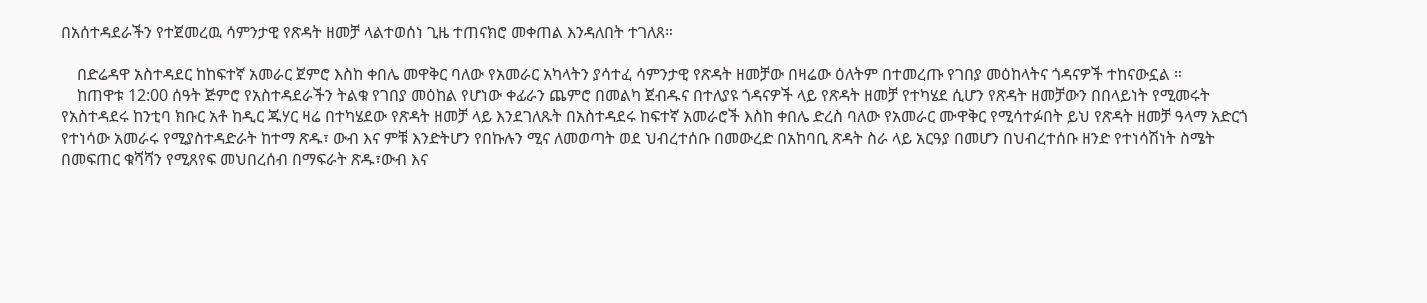በአሰተዳደራችን የተጀመረዉ ሳምንታዊ የጽዳት ዘመቻ ላልተወሰነ ጊዜ ተጠናክሮ መቀጠል እንዳለበት ተገለጸ።

    በድሬዳዋ አስተዳደር ከከፍተኛ አመራር ጀምሮ እስከ ቀበሌ መዋቅር ባለው የአመራር አካላትን ያሳተፈ ሳምንታዊ የጽዳት ዘመቻው በዛሬው ዕለትም በተመረጡ የገበያ መዕከላትና ጎዳናዎች ተከናውኗል ።
    ከጠዋቱ 12:00 ሰዓት ጅምሮ የአስተዳደራችን ትልቁ የገበያ መዕከል የሆነው ቀፊራን ጨምሮ በመልካ ጀብዱና በተለያዩ ጎዳናዎች ላይ የጽዳት ዘመቻ የተካሄደ ሲሆን የጽዳት ዘመቻውን በበላይነት የሚመሩት የአስተዳደሩ ከንቲባ ክቡር አቶ ከዲር ጁሃር ዛሬ በተካሄደው የጽዳት ዘመቻ ላይ እንደገለጹት በአስተዳደሩ ከፍተኛ አመራሮች እስከ ቀበሌ ድረስ ባለው የአመራር ሙዋቅር የሚሳተፉበት ይህ የጽዳት ዘመቻ ዓላማ አድርጎ የተነሳው አመራሩ የሚያስተዳድራት ከተማ ጽዱ፣ ውብ እና ምቹ እንድትሆን የበኩሉን ሚና ለመወጣት ወደ ህብረተሰቡ በመውረድ በአከባቢ ጽዳት ስራ ላይ አርዓያ በመሆን በህብረተሰቡ ዘንድ የተነሳሽነት ስሜት በመፍጠር ቁሻሻን የሚጸየፍ መህበረሰብ በማፍራት ጽዱ፣ውብ እና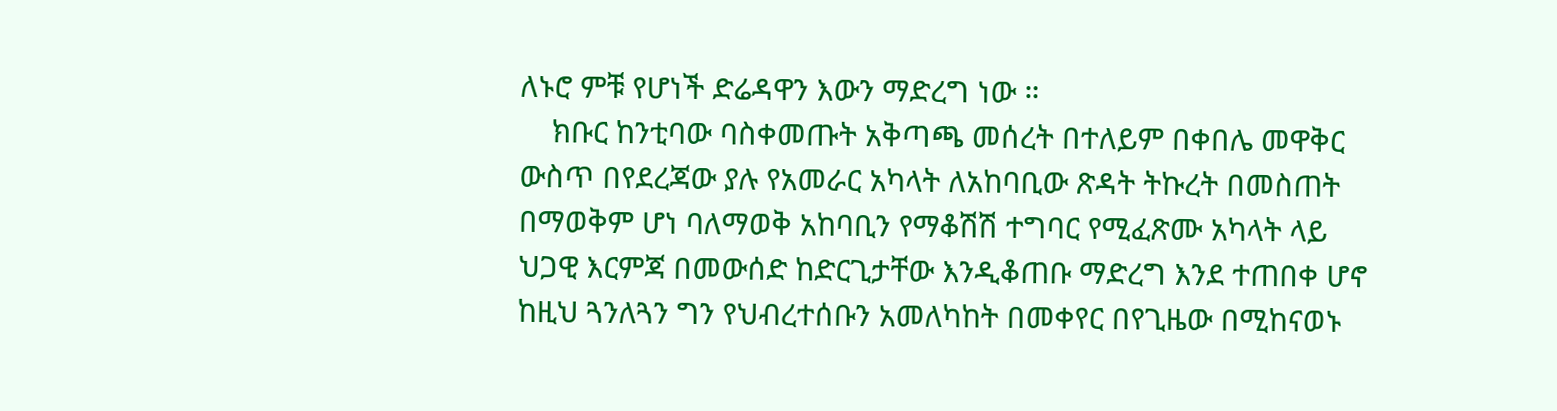ለኑሮ ምቹ የሆነች ድሬዳዋን እውን ማድረግ ነው ።
    ክቡር ከንቲባው ባስቀመጡት አቅጣጫ መሰረት በተለይም በቀበሌ መዋቅር ውስጥ በየደረጃው ያሉ የአመራር አካላት ለአከባቢው ጽዳት ትኩረት በመስጠት በማወቅም ሆነ ባለማወቅ አከባቢን የማቆሽሽ ተግባር የሚፈጽሙ አካላት ላይ ህጋዊ እርምጃ በመውሰድ ከድርጊታቸው እንዲቆጠቡ ማድረግ እንደ ተጠበቀ ሆኖ ከዚህ ጓንለጓን ግን የህብረተሰቡን አመለካከት በመቀየር በየጊዜው በሚከናወኑ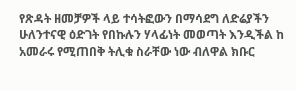የጽዳት ዘመቻዎች ላይ ተሳትፎውን በማሳደግ ለድሬያችን ሁለንተናዊ ዕድገት የበኩሉን ሃላፊነት መወጣት እንዲችል ከ አመራሩ የሚጠበቅ ትሊቁ ስራቸው ነው ብለዋል ክቡር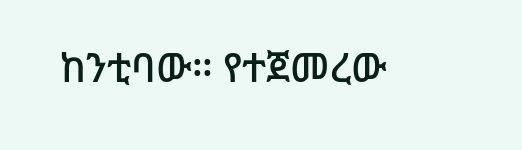ከንቲባው። የተጀመረው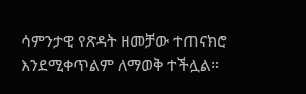ሳምንታዊ የጽዳት ዘመቻው ተጠናክሮ እንደሚቀጥልም ለማወቅ ተችሏል።